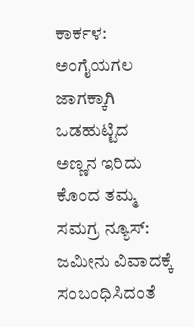ಕಾರ್ಕಳ: ಅಂಗೈಯಗಲ ಜಾಗಕ್ಕಾಗಿ ಒಡಹುಟ್ಟಿದ ಅಣ್ಣನ ಇರಿದು ಕೊಂದ ತಮ್ಮ
ಸಮಗ್ರ ನ್ಯೂಸ್: ಜಮೀನು ವಿವಾದಕ್ಕೆ ಸಂಬಂಧಿಸಿದಂತೆ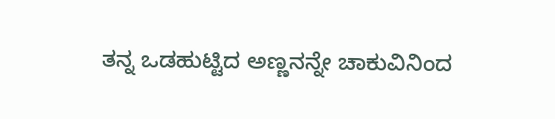ತನ್ನ ಒಡಹುಟ್ಟಿದ ಅಣ್ಣನನ್ನೇ ಚಾಕುವಿನಿಂದ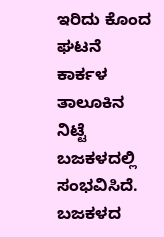ಇರಿದು ಕೊಂದ ಘಟನೆ ಕಾರ್ಕಳ ತಾಲೂಕಿನ ನಿಟ್ಟೆ ಬಜಕಳದಲ್ಲಿ ಸಂಭವಿಸಿದೆ. ಬಜಕಳದ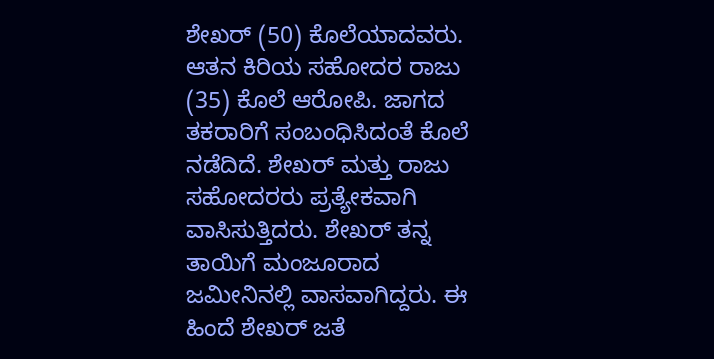ಶೇಖರ್ (50) ಕೊಲೆಯಾದವರು. ಆತನ ಕಿರಿಯ ಸಹೋದರ ರಾಜು (35) ಕೊಲೆ ಆರೋಪಿ. ಜಾಗದ ತಕರಾರಿಗೆ ಸಂಬಂಧಿಸಿದಂತೆ ಕೊಲೆ ನಡೆದಿದೆ. ಶೇಖರ್ ಮತ್ತು ರಾಜು ಸಹೋದರರು ಪ್ರತ್ಯೇಕವಾಗಿ ವಾಸಿಸುತ್ತಿದರು. ಶೇಖರ್ ತನ್ನ ತಾಯಿಗೆ ಮಂಜೂರಾದ ಜಮೀನಿನಲ್ಲಿ ವಾಸವಾಗಿದ್ದರು. ಈ ಹಿಂದೆ ಶೇಖರ್ ಜತೆ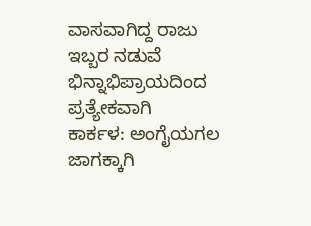ವಾಸವಾಗಿದ್ದ ರಾಜು ಇಬ್ಬರ ನಡುವೆ ಭಿನ್ನಾಭಿಪ್ರಾಯದಿಂದ ಪ್ರತ್ಯೇಕವಾಗಿ
ಕಾರ್ಕಳ: ಅಂಗೈಯಗಲ ಜಾಗಕ್ಕಾಗಿ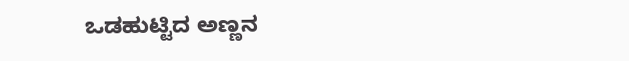ಒಡಹುಟ್ಟಿದ ಅಣ್ಣನ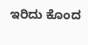ಇರಿದು ಕೊಂದ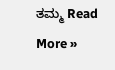ತಮ್ಮ Read More »